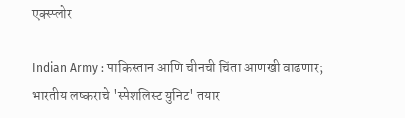एक्स्प्लोर

Indian Army : पाकिस्तान आणि चीनची चिंता आणखी वाढणार; भारतीय लष्कराचे 'स्पेशलिस्ट युनिट' तयार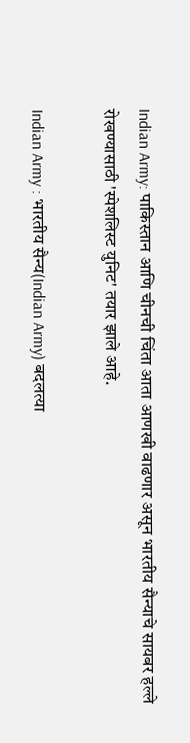Indian Army: पाकिस्तान आणि चीनची चिंता आता आणखी वाढणार असून भारतीय सैन्याचे सायबर हल्ले रोखण्यासाठी 'स्पेशलिस्ट युनिट' तयार झाले आहे.

Indian Army : भारतीय सैन्य(Indian Army) बदलत्या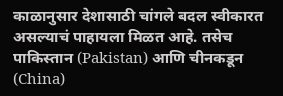काळानुसार देशासाठी चांगले बदल स्वीकारत असल्याचं पाहायला मिळत आहे. तसेच पाकिस्तान (Pakistan) आणि चीनकडून (China)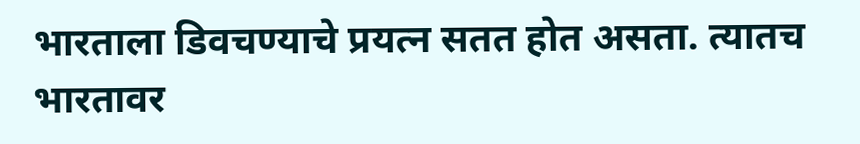भारताला डिवचण्याचे प्रयत्न सतत होत असता. त्यातच भारतावर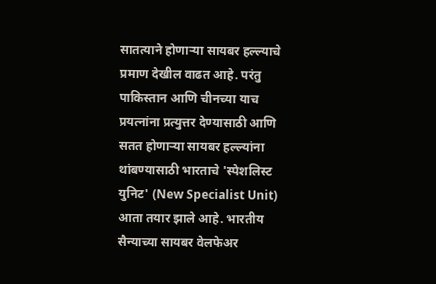सातत्याने होणाऱ्या सायबर हल्ल्याचे प्रमाण देखील वाढत आहे. परंतु पाकिस्तान आणि चीनच्या याच प्रयत्नांना प्रत्युत्तर देण्यासाठी आणि सतत होणाऱ्या सायबर हल्ल्यांना थांबण्यासाठी भारताचे 'स्पेशलिस्ट युनिट' (New Specialist Unit) आता तयार झाले आहे. भारतीय सैन्याच्या सायबर वेलफेअर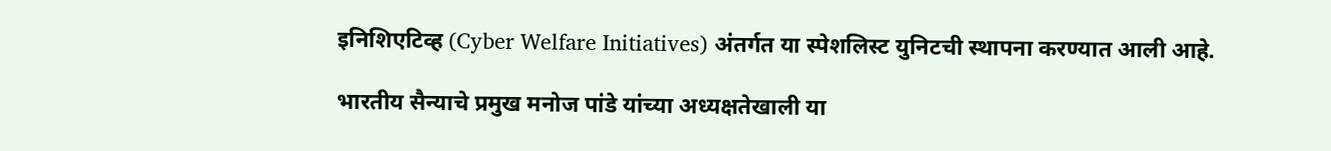इनिशिएटिव्ह (Cyber Welfare Initiatives) अंतर्गत या स्पेशलिस्ट युनिटची स्थापना करण्यात आली आहे.

भारतीय सैन्याचे प्रमुख मनोज पांडे यांच्या अध्यक्षतेखाली या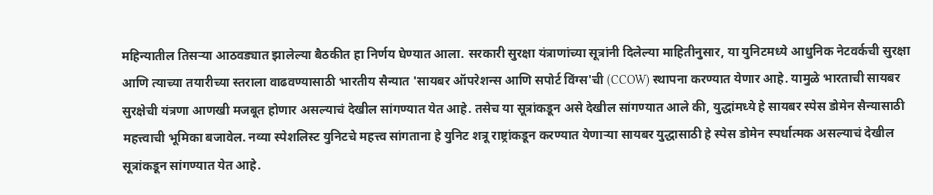महिन्यातील तिसऱ्या आठवड्यात झालेल्या बैठकीत हा निर्णय घेण्यात आला. सरकारी सुरक्षा यंत्राणांच्या सूत्रांनी दिलेल्या माहितीनुसार, या युनिटमध्ये आधुनिक नेटवर्कची सुरक्षा आणि त्याच्या तयारीच्या स्तराला वाढवण्यासाठी भारतीय सैन्यात 'सायबर ऑपरेशन्स आणि सपोर्ट विंग्स'ची (CCOW) स्थापना करण्यात येणार आहे. यामुळे भारताची सायबर सुरक्षेची यंत्रणा आणखी मजबूत होणार असल्याचं देखील सांगण्यात येत आहे. तसेच या सूत्रांकडून असे देखील सांगण्यात आले की, युद्धांमध्ये हे सायबर स्पेस डोमेन सैन्यासाठी महत्त्वाची भूमिका बजावेल. नव्या स्पेशलिस्ट युनिटचे महत्त्व सांगताना हे युनिट शत्रू राष्ट्रांकडून करण्यात येणाऱ्या सायबर युद्धासाठी हे स्पेस डोमेन स्पर्धात्मक असल्याचं देखील सूत्रांकडून सांगण्यात येत आहे.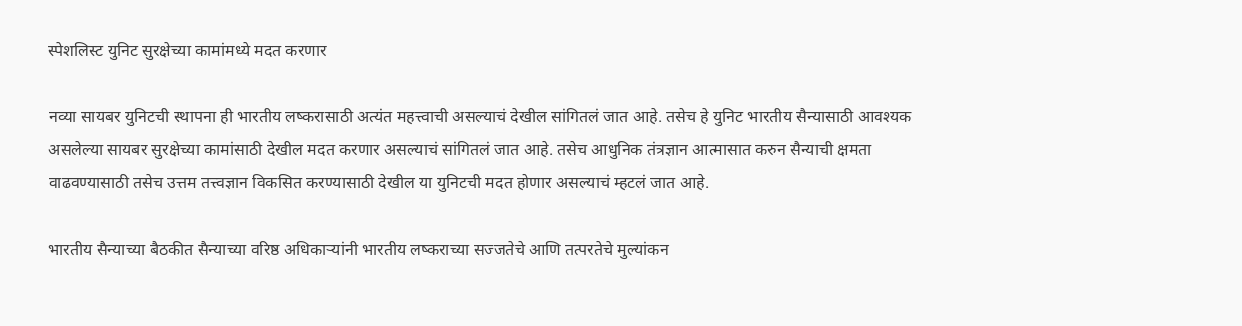स्पेशलिस्ट युनिट सुरक्षेच्या कामांमध्ये मदत करणार

नव्या सायबर युनिटची स्थापना ही भारतीय लष्करासाठी अत्यंत महत्त्वाची असल्याचं देखील सांगितलं जात आहे. तसेच हे युनिट भारतीय सैन्यासाठी आवश्यक असलेल्या सायबर सुरक्षेच्या कामांसाठी देखील मदत करणार असल्याचं सांगितलं जात आहे. तसेच आधुनिक तंत्रज्ञान आत्मासात करुन सैन्याची क्षमता वाढवण्यासाठी तसेच उत्तम तत्त्वज्ञान विकसित करण्यासाठी देखील या युनिटची मदत होणार असल्याचं म्हटलं जात आहे.

भारतीय सैन्याच्या बैठकीत सैन्याच्या वरिष्ठ अधिकाऱ्यांनी भारतीय लष्कराच्या सज्जतेचे आणि तत्परतेचे मुल्यांकन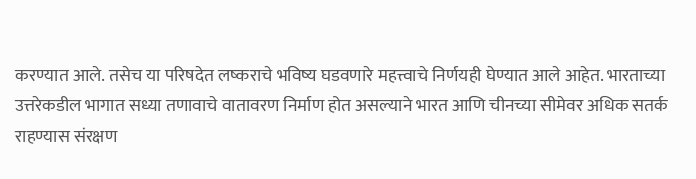करण्यात आले. तसेच या परिषदेत लष्कराचे भविष्य घडवणारे महत्त्वाचे निर्णयही घेण्यात आले आहेत. भारताच्या उत्तरेकडील भागात सध्या तणावाचे वातावरण निर्माण होत असल्याने भारत आणि चीनच्या सीमेवर अधिक सतर्क राहण्यास संरक्षण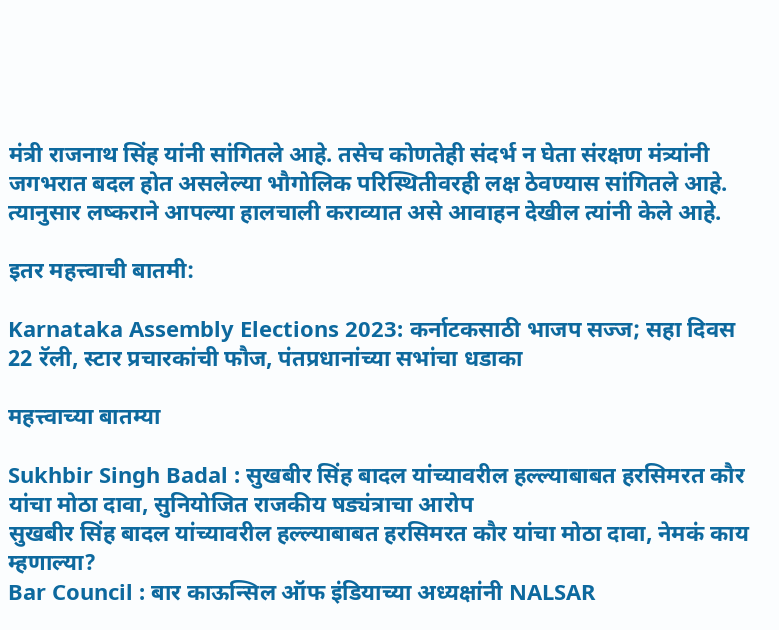मंत्री राजनाथ सिंह यांनी सांगितले आहे. तसेच कोणतेही संदर्भ न घेता संरक्षण मंत्र्यांनी जगभरात बदल होत असलेल्या भौगोलिक परिस्थितीवरही लक्ष ठेवण्यास सांगितले आहे. त्यानुसार लष्कराने आपल्या हालचाली कराव्यात असे आवाहन देखील त्यांनी केले आहे.

इतर महत्त्वाची बातमी:

Karnataka Assembly Elections 2023: कर्नाटकसाठी भाजप सज्ज; सहा दिवस 22 रॅली, स्टार प्रचारकांची फौज, पंतप्रधानांच्या सभांचा धडाका

महत्त्वाच्या बातम्या

Sukhbir Singh Badal : सुखबीर सिंह बादल यांच्यावरील हल्ल्याबाबत हरसिमरत कौर यांचा मोठा दावा, सुनियोजित राजकीय षड्यंत्राचा आरोप
सुखबीर सिंह बादल यांच्यावरील हल्ल्याबाबत हरसिमरत कौर यांचा मोठा दावा, नेमकं काय म्हणाल्या?
Bar Council : बार काऊन्सिल ऑफ इंडियाच्या अध्यक्षांनी NALSAR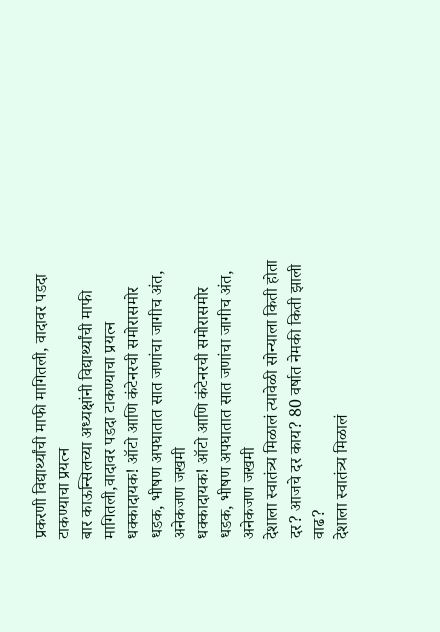प्रकरणी विद्यार्थ्यांची माफी मागितली, वादावर पडदा टाकण्याचा प्रयत्न
बार काऊन्सिलच्या अध्यक्षांनी विद्यार्थ्यांची माफी मागितली,वादावर पडदा टाकण्याचा प्रयत्न
धक्कादायक! ऑटो आणि कंटेनरची समोरासमोर धडक, भीषण अपघातात सात जणांचा जागीच अंत, अनेकजण जखमी
धक्कादायक! ऑटो आणि कंटेनरची समोरासमोर धडक, भीषण अपघातात सात जणांचा जागीच अंत, अनेकजण जखमी
देशाला स्वातंत्र्य मिळालं त्यावेळी सोन्याला किती होता दर? आजचे दर काय? 80 वर्षात नेमकी किती झाली वाढ?
देशाला स्वातंत्र्य मिळालं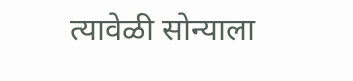त्यावेळी सोन्याला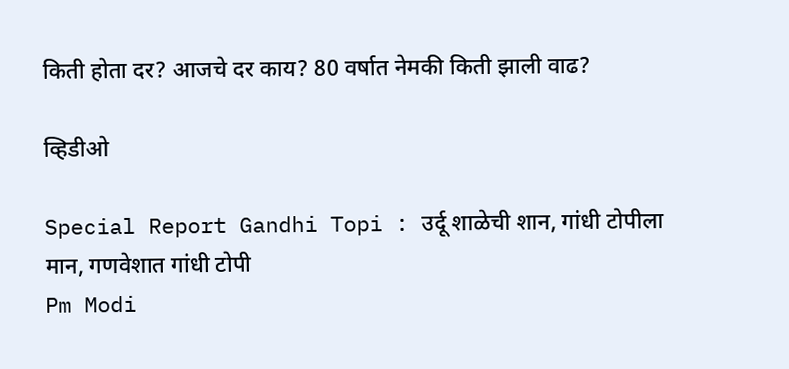किती होता दर? आजचे दर काय? 80 वर्षात नेमकी किती झाली वाढ?

व्हिडीओ

Special Report Gandhi Topi : उर्दू शाळेची शान, गांधी टोपीला मान, गणवेशात गांधी टोपी
Pm Modi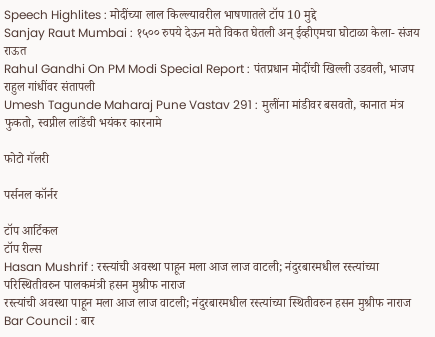Speech Highlites : मोदींच्या लाल किल्ल्यावरील भाषणातले टॉप 10 मुद्दे
Sanjay Raut Mumbai : १५०० रुपये देऊन मते विकत घेतली अन् ईव्हीएमचा घोटाळा केला- संजय राऊत
Rahul Gandhi On PM Modi Special Report : पंतप्रधान मोदींची खिल्ली उडवली, भाजप राहुल गांधींवर संतापली
Umesh Tagunde Maharaj Pune Vastav 291 : मुलींना मांडीवर बसवतो, कानात मंत्र फुकतो, स्वप्नील लांडेंची भयंकर कारनामे

फोटो गॅलरी

पर्सनल कॉर्नर

टॉप आर्टिकल
टॉप रील्स
Hasan Mushrif : रस्त्यांची अवस्था पाहून मला आज लाज वाटली; नंदुरबारमधील रस्त्यांच्या परिस्थितीवरुन पालकमंत्री हसन मुश्रीफ नाराज
रस्त्यांची अवस्था पाहून मला आज लाज वाटली; नंदुरबारमधील रस्त्यांच्या स्थितीवरुन हसन मुश्रीफ नाराज
Bar Council : बार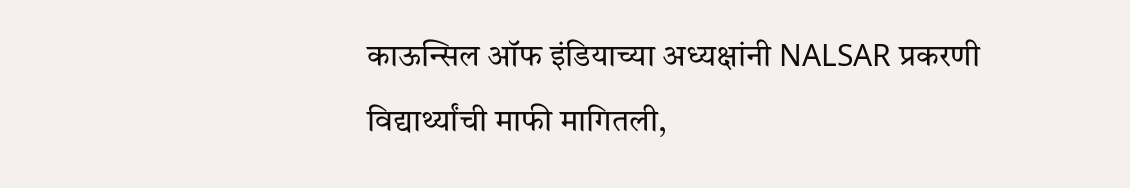काऊन्सिल ऑफ इंडियाच्या अध्यक्षांनी NALSAR प्रकरणी विद्यार्थ्यांची माफी मागितली,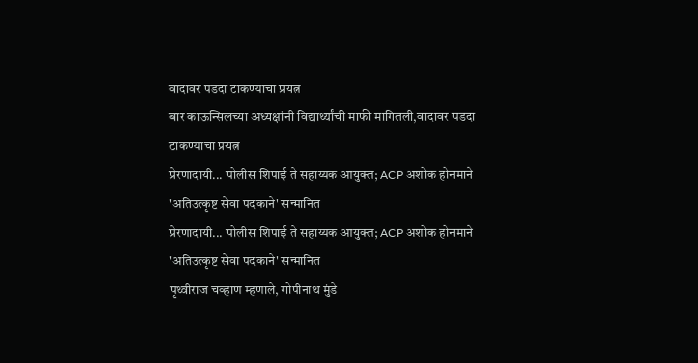वादावर पडदा टाकण्याचा प्रयत्न
बार काऊन्सिलच्या अध्यक्षांनी विद्यार्थ्यांची माफी मागितली,वादावर पडदा टाकण्याचा प्रयत्न
प्रेरणादायी... पोलीस शिपाई ते सहाय्यक आयुक्त; ACP अशोक होनमाने 'अतिउत्कृष्ट सेवा पदकाने' सन्मानित
प्रेरणादायी... पोलीस शिपाई ते सहाय्यक आयुक्त; ACP अशोक होनमाने 'अतिउत्कृष्ट सेवा पदकाने' सन्मानित
पृथ्वीराज चव्हाण म्हणाले, गोपीनाथ मुंडे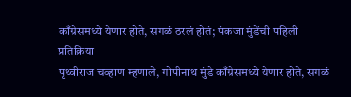काँग्रेसमध्ये येणार होते, सगळं ठरलं होतं; पंकजा मुंडेंची पहिली प्रतिक्रिया
पृथ्वीराज चव्हाण म्हणाले, गोपीनाथ मुंडे काँग्रेसमध्ये येणार होते, सगळं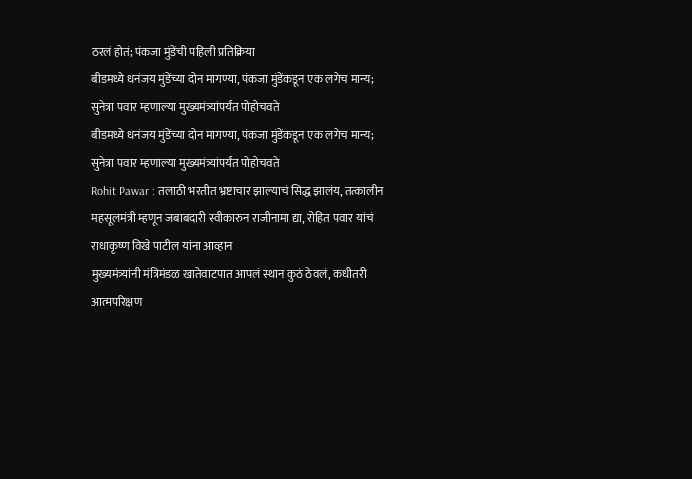ठरलं होतं; पंकजा मुंडेंची पहिली प्रतिक्रिया
बीडमध्ये धनंजय मुंडेंच्या दोन मागण्या, पंकजा मुंडेंकडून एक लगेच मान्य; सुनेत्रा पवार म्हणाल्या मुख्यमंत्र्यांपर्यंत पोहोचवते
बीडमध्ये धनंजय मुंडेंच्या दोन मागण्या, पंकजा मुंडेंकडून एक लगेच मान्य; सुनेत्रा पवार म्हणाल्या मुख्यमंत्र्यांपर्यंत पोहोचवते
Rohit Pawar : तलाठी भरतीत भ्रष्टाचार झाल्याचं सिद्ध झालंय, तत्कालीन महसूलमंत्री म्हणून जबाबदारी स्वीकारुन राजीनामा द्या, रोहित पवार यांचं राधाकृष्ण विखे पाटील यांना आव्हान
मुख्यमंत्र्यांनी मंत्रिमंडळ खातेवाटपात आपलं स्थान कुठं ठेवलं, कधीतरी आत्मपरिक्षण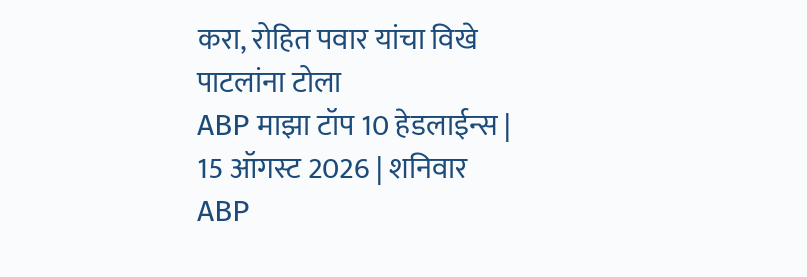करा, रोहित पवार यांचा विखे पाटलांना टोला
ABP माझा टॉप 10 हेडलाईन्स | 15 ऑगस्ट 2026 | शनिवार
ABP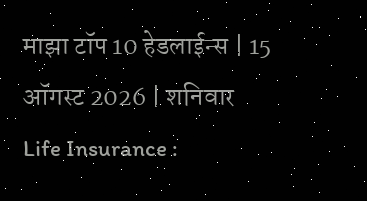माझा टॉप 10 हेडलाईन्स | 15 ऑगस्ट 2026 | शनिवार
Life Insurance :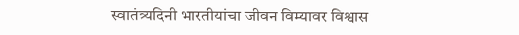स्वातंत्र्यदिनी भारतीयांचा जीवन विम्यावर विश्वास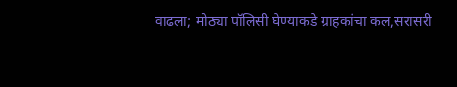वाढला; मोठ्या पॉलिसी घेण्याकडे ग्राहकांचा कल,सरासरी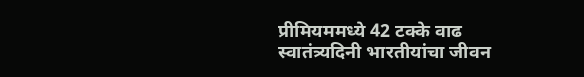प्रीमियममध्ये 42 टक्के वाढ
स्वातंत्र्यदिनी भारतीयांचा जीवन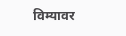विम्यावर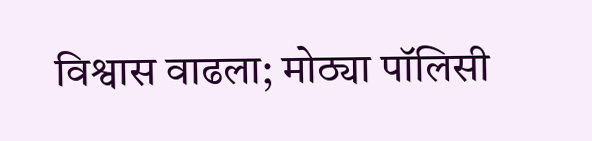विश्वास वाढला; मोठ्या पॉलिसी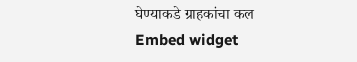घेण्याकडे ग्राहकांचा कल
Embed widget